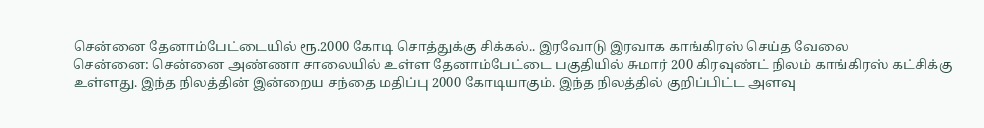சென்னை தேனாம்பேட்டையில் ரூ.2000 கோடி சொத்துக்கு சிக்கல்.. இரவோடு இரவாக காங்கிரஸ் செய்த வேலை
சென்னை: சென்னை அண்ணா சாலையில் உள்ள தேனாம்பேட்டை பகுதியில் சுமார் 200 கிரவுண்ட் நிலம் காங்கிரஸ் கட்சிக்கு உள்ளது. இந்த நிலத்தின் இன்றைய சந்தை மதிப்பு 2000 கோடியாகும். இந்த நிலத்தில் குறிப்பிட்ட அளவு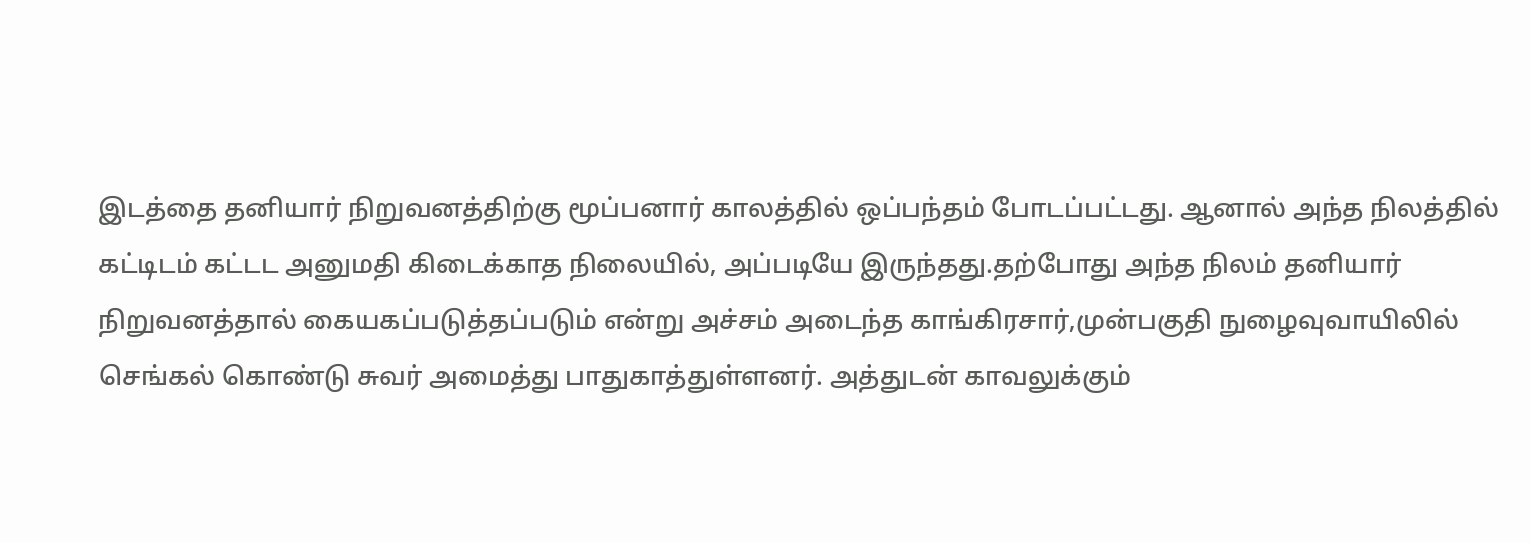இடத்தை தனியார் நிறுவனத்திற்கு மூப்பனார் காலத்தில் ஒப்பந்தம் போடப்பட்டது. ஆனால் அந்த நிலத்தில் கட்டிடம் கட்டட அனுமதி கிடைக்காத நிலையில், அப்படியே இருந்தது.தற்போது அந்த நிலம் தனியார் நிறுவனத்தால் கையகப்படுத்தப்படும் என்று அச்சம் அடைந்த காங்கிரசார்,முன்பகுதி நுழைவுவாயிலில் செங்கல் கொண்டு சுவர் அமைத்து பாதுகாத்துள்ளனர். அத்துடன் காவலுக்கும்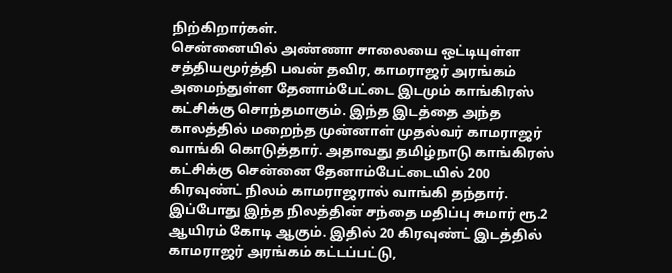நிற்கிறார்கள்.
சென்னையில் அண்ணா சாலையை ஒட்டியுள்ள சத்தியமூர்த்தி பவன் தவிர, காமராஜர் அரங்கம் அமைந்துள்ள தேனாம்பேட்டை இடமும் காங்கிரஸ் கட்சிக்கு சொந்தமாகும். இந்த இடத்தை அந்த காலத்தில் மறைந்த முன்னாள் முதல்வர் காமராஜர் வாங்கி கொடுத்தார். அதாவது தமிழ்நாடு காங்கிரஸ் கட்சிக்கு சென்னை தேனாம்பேட்டையில் 200 கிரவுண்ட் நிலம் காமராஜரால் வாங்கி தந்தார். இப்போது இந்த நிலத்தின் சந்தை மதிப்பு சுமார் ரூ.2 ஆயிரம் கோடி ஆகும். இதில் 20 கிரவுண்ட் இடத்தில் காமராஜர் அரங்கம் கட்டப்பட்டு,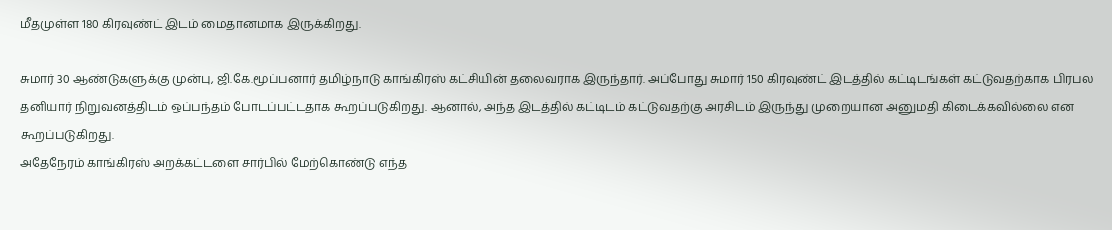மீதமுள்ள 180 கிரவுண்ட் இடம் மைதானமாக இருக்கிறது.

சுமார் 30 ஆண்டுகளுக்கு முன்பு, ஜி.கே.மூப்பனார் தமிழ்நாடு காங்கிரஸ் கட்சியின் தலைவராக இருந்தார். அப்போது சுமார் 150 கிரவுண்ட் இடத்தில் கட்டிடங்கள் கட்டுவதற்காக பிரபல தனியார் நிறுவனத்திடம் ஒப்பந்தம் போடப்பட்டதாக கூறப்படுகிறது. ஆனால், அந்த இடத்தில் கட்டிடம் கட்டுவதற்கு அரசிடம் இருந்து முறையான அனுமதி கிடைக்கவில்லை என கூறப்படுகிறது.
அதேநேரம் காங்கிரஸ் அறக்கட்டளை சார்பில் மேற்கொண்டு எந்த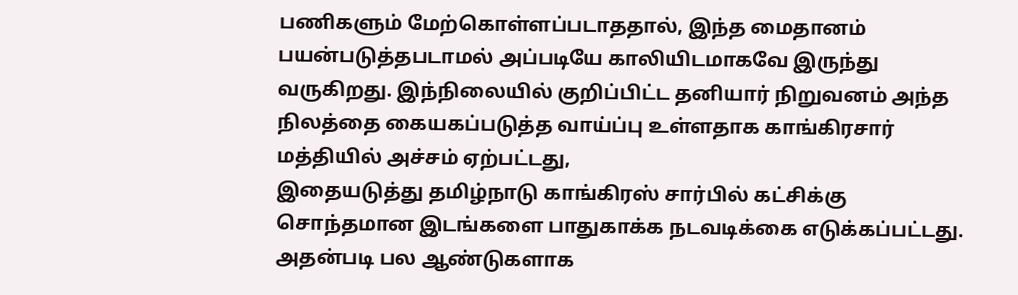பணிகளும் மேற்கொள்ளப்படாததால், இந்த மைதானம் பயன்படுத்தபடாமல் அப்படியே காலியிடமாகவே இருந்து வருகிறது. இந்நிலையில் குறிப்பிட்ட தனியார் நிறுவனம் அந்த நிலத்தை கையகப்படுத்த வாய்ப்பு உள்ளதாக காங்கிரசார் மத்தியில் அச்சம் ஏற்பட்டது,
இதையடுத்து தமிழ்நாடு காங்கிரஸ் சார்பில் கட்சிக்கு சொந்தமான இடங்களை பாதுகாக்க நடவடிக்கை எடுக்கப்பட்டது. அதன்படி பல ஆண்டுகளாக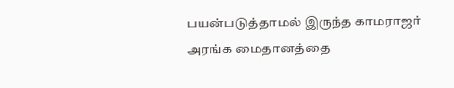பயன்படுத்தாமல் இருந்த காமராஜர் அரங்க மைதானத்தை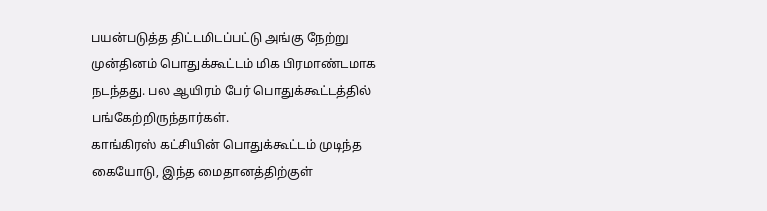பயன்படுத்த திட்டமிடப்பட்டு அங்கு நேற்று முன்தினம் பொதுக்கூட்டம் மிக பிரமாண்டமாக நடந்தது. பல ஆயிரம் பேர் பொதுக்கூட்டத்தில் பங்கேற்றிருந்தார்கள்.
காங்கிரஸ் கட்சியின் பொதுக்கூட்டம் முடிந்த கையோடு, இந்த மைதானத்திற்குள்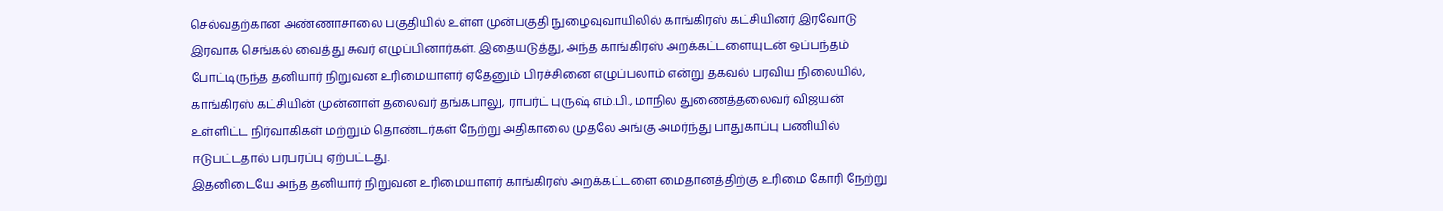செல்வதற்கான அண்ணாசாலை பகுதியில் உள்ள முன்பகுதி நுழைவுவாயிலில் காங்கிரஸ் கட்சியினர் இரவோடு இரவாக செங்கல் வைத்து சுவர் எழுப்பினார்கள். இதையடுத்து, அந்த காங்கிரஸ் அறக்கட்டளையுடன் ஒப்பந்தம் போட்டிருந்த தனியார் நிறுவன உரிமையாளர் ஏதேனும் பிரச்சினை எழுப்பலாம் என்று தகவல் பரவிய நிலையில், காங்கிரஸ் கட்சியின் முன்னாள் தலைவர் தங்கபாலு, ராபர்ட் புருஷ் எம்.பி., மாநில துணைத்தலைவர் விஜயன் உள்ளிட்ட நிர்வாகிகள் மற்றும் தொண்டர்கள் நேற்று அதிகாலை முதலே அங்கு அமர்ந்து பாதுகாப்பு பணியில் ஈடுபட்டதால் பரபரப்பு ஏற்பட்டது.
இதனிடையே அந்த தனியார் நிறுவன உரிமையாளர் காங்கிரஸ் அறக்கட்டளை மைதானத்திற்கு உரிமை கோரி நேற்று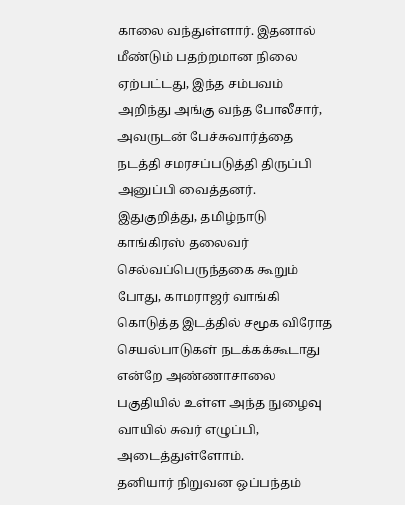காலை வந்துள்ளார். இதனால் மீண்டும் பதற்றமான நிலை ஏற்பட்டது, இந்த சம்பவம் அறிந்து அங்கு வந்த போலீசார், அவருடன் பேச்சுவார்த்தை நடத்தி சமரசப்படுத்தி திருப்பி அனுப்பி வைத்தனர்.
இதுகுறித்து, தமிழ்நாடு காங்கிரஸ் தலைவர் செல்வப்பெருந்தகை கூறும் போது, காமராஜர் வாங்கி கொடுத்த இடத்தில் சமூக விரோத செயல்பாடுகள் நடக்கக்கூடாது என்றே அண்ணாசாலை பகுதியில் உள்ள அந்த நுழைவு வாயில் சுவர் எழுப்பி, அடைத்துள்ளோம்.
தனியார் நிறுவன ஒப்பந்தம்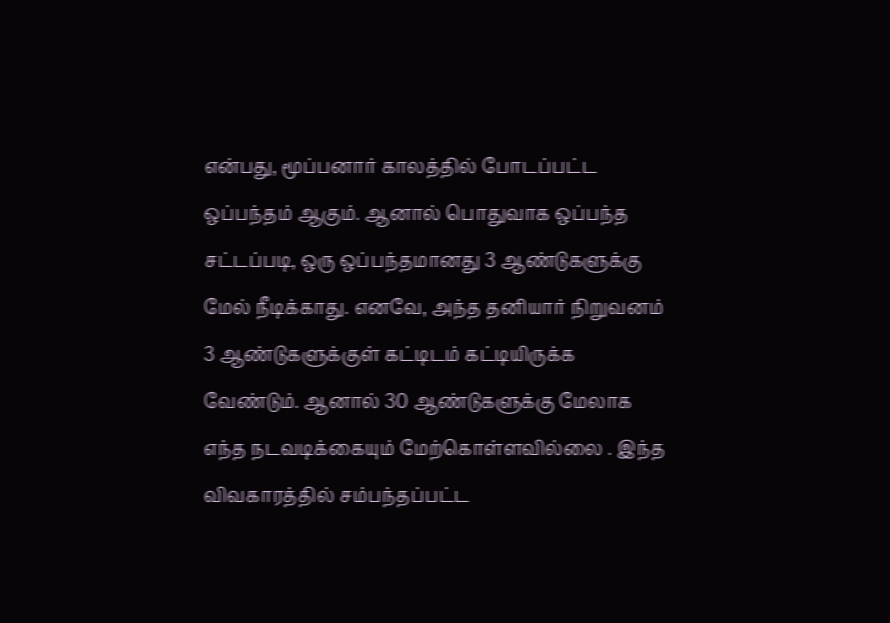என்பது, மூப்பனார் காலத்தில் போடப்பட்ட ஒப்பந்தம் ஆகும். ஆனால் பொதுவாக ஒப்பந்த சட்டப்படி, ஒரு ஒப்பந்தமானது 3 ஆண்டுகளுக்கு மேல் நீடிக்காது. எனவே, அந்த தனியார் நிறுவனம் 3 ஆண்டுகளுக்குள் கட்டிடம் கட்டியிருக்க வேண்டும். ஆனால் 30 ஆண்டுகளுக்கு மேலாக எந்த நடவடிக்கையும் மேற்கொள்ளவில்லை . இந்த விவகாரத்தில் சம்பந்தப்பட்ட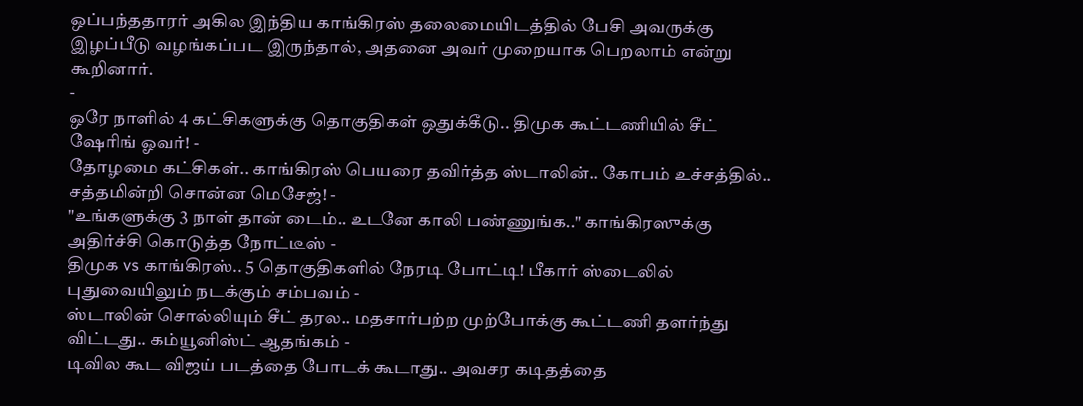ஒப்பந்ததாரர் அகில இந்திய காங்கிரஸ் தலைமையிடத்தில் பேசி அவருக்கு இழப்பீடு வழங்கப்பட இருந்தால், அதனை அவர் முறையாக பெறலாம் என்று கூறினார்.
-
ஒரே நாளில் 4 கட்சிகளுக்கு தொகுதிகள் ஒதுக்கீடு.. திமுக கூட்டணியில் சீட் ஷேரிங் ஓவர்! -
தோழமை கட்சிகள்.. காங்கிரஸ் பெயரை தவிர்த்த ஸ்டாலின்.. கோபம் உச்சத்தில்.. சத்தமின்றி சொன்ன மெசேஜ்! -
"உங்களுக்கு 3 நாள் தான் டைம்.. உடனே காலி பண்ணுங்க.." காங்கிரஸுக்கு அதிர்ச்சி கொடுத்த நோட்டீஸ் -
திமுக vs காங்கிரஸ்.. 5 தொகுதிகளில் நேரடி போட்டி! பீகார் ஸ்டைலில் புதுவையிலும் நடக்கும் சம்பவம் -
ஸ்டாலின் சொல்லியும் சீட் தரல.. மதசார்பற்ற முற்போக்கு கூட்டணி தளர்ந்து விட்டது.. கம்யூனிஸ்ட் ஆதங்கம் -
டிவில கூட விஜய் படத்தை போடக் கூடாது.. அவசர கடிதத்தை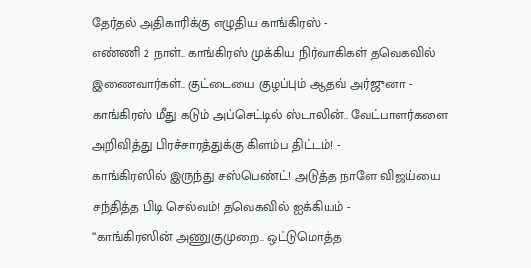தேர்தல் அதிகாரிக்கு எழுதிய காங்கிரஸ் -
எண்ணி 2 நாள்.. காங்கிரஸ் முக்கிய நிர்வாகிகள் தவெகவில் இணைவார்கள்.. குட்டையை குழப்பும் ஆதவ் அர்ஜுனா -
காங்கிரஸ் மீது கடும் அப்செட்டில் ஸ்டாலின்.. வேட்பாளர்களை அறிவித்து பிரச்சாரத்துக்கு கிளம்ப திட்டம்! -
காங்கிரஸில் இருந்து சஸ்பெண்ட்! அடுத்த நாளே விஜய்யை சந்தித்த பிடி செல்வம்! தவெகவில் ஐக்கியம் -
“காங்கிரஸின் அணுகுமுறை.. ஒட்டுமொத்த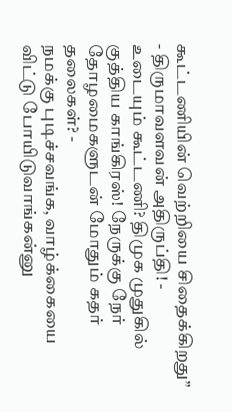கூட்டணியின் வெற்றியை சிதைக்கிறது” - திருமாவளவன் அதிருப்தி! -
உடையும் கூட்டணி? திமுக முதுகில் குத்திய காங்கிரஸ்! நேருக்கு நேர் தோழமைகளுடன் மோதும் கதர் தலைகள்? -
நமக்கு புடிச்சவங்க, வாழ்க்கையை விட்டு போயிடுவாங்கன்னு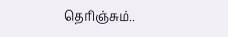தெரிஞ்சும்..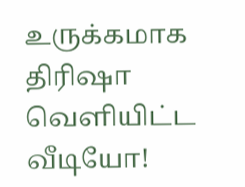உருக்கமாக திரிஷா வெளியிட்ட வீடியோ!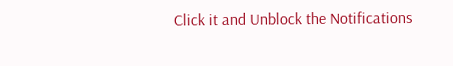Click it and Unblock the Notifications